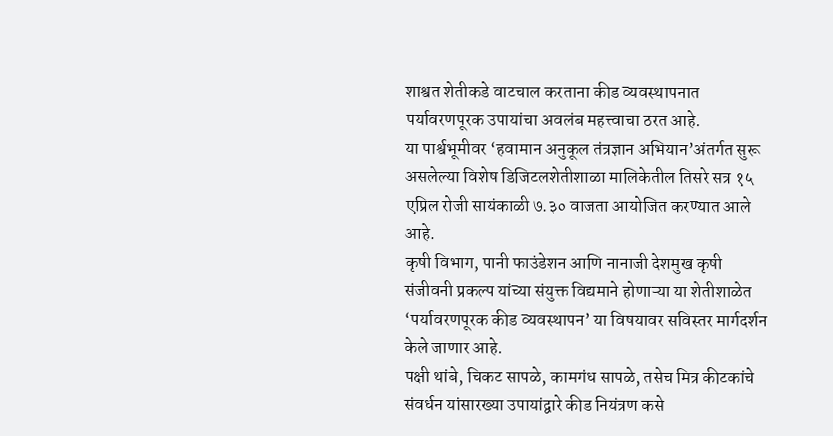शाश्वत शेतीकडे वाटचाल करताना कीड व्यवस्थापनात पर्यावरणपूरक उपायांचा अवलंब महत्त्वाचा ठरत आहे.
या पार्श्वभूमीवर ‘हवामान अनुकूल तंत्रज्ञान अभियान’अंतर्गत सुरू असलेल्या विशेष डिजिटलशेतीशाळा मालिकेतील तिसरे सत्र १५ एप्रिल रोजी सायंकाळी ७.३० वाजता आयोजित करण्यात आले आहे.
कृषी विभाग, पानी फाउंडेशन आणि नानाजी देशमुख कृषी संजीवनी प्रकल्प यांच्या संयुक्त विद्यमाने होणाऱ्या या शेतीशाळेत ‘पर्यावरणपूरक कीड व्यवस्थापन’ या विषयावर सविस्तर मार्गदर्शन केले जाणार आहे.
पक्षी थांबे, चिकट सापळे, कामगंध सापळे, तसेच मित्र कीटकांचे संवर्धन यांसारख्या उपायांद्वारे कीड नियंत्रण कसे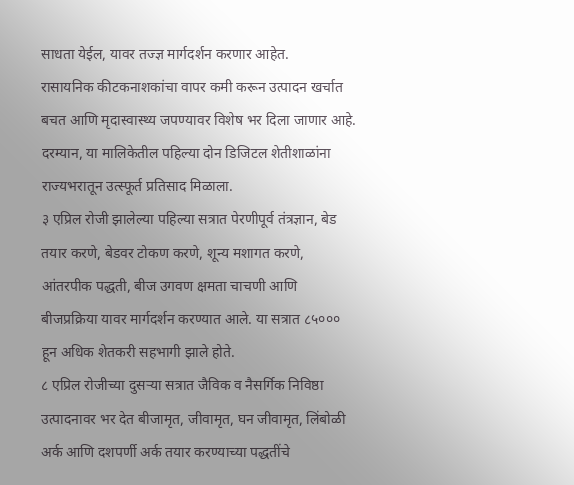साधता येईल, यावर तज्ज्ञ मार्गदर्शन करणार आहेत.
रासायनिक कीटकनाशकांचा वापर कमी करून उत्पादन खर्चात बचत आणि मृदास्वास्थ्य जपण्यावर विशेष भर दिला जाणार आहे. दरम्यान, या मालिकेतील पहिल्या दोन डिजिटल शेतीशाळांना राज्यभरातून उत्स्फूर्त प्रतिसाद मिळाला.
३ एप्रिल रोजी झालेल्या पहिल्या सत्रात पेरणीपूर्व तंत्रज्ञान, बेड तयार करणे, बेडवर टोकण करणे, शून्य मशागत करणे, आंतरपीक पद्धती, बीज उगवण क्षमता चाचणी आणि बीजप्रक्रिया यावर मार्गदर्शन करण्यात आले. या सत्रात ८५००० हून अधिक शेतकरी सहभागी झाले होते.
८ एप्रिल रोजीच्या दुसऱ्या सत्रात जैविक व नैसर्गिक निविष्ठा उत्पादनावर भर देत बीजामृत, जीवामृत, घन जीवामृत, लिंबोळी अर्क आणि दशपर्णी अर्क तयार करण्याच्या पद्धतींचे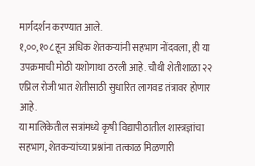मार्गदर्शन करण्यात आले.
१,००,१०८ हून अधिक शेतकऱ्यांनी सहभाग नोंदवला, ही या उपक्रमाची मोठी यशोगाथा ठरली आहे. चौथी शेतीशाळा २२ एप्रिल रोजी भात शेतीसाठी सुधारित लागवड तंत्रावर होणार आहे.
या मालिकेतील सत्रांमध्ये कृषी विद्यापीठातील शास्त्रज्ञांचा सहभाग, शेतकऱ्यांच्या प्रश्नांना तत्काळ मिळणारी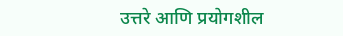उत्तरे आणि प्रयोगशील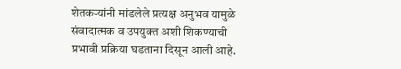शेतकऱ्यांनी मांडलेले प्रत्यक्ष अनुभव यामुळे संवादात्मक व उपयुक्त अशी शिकण्याची प्रभावी प्रक्रिया घडताना दिसून आली आहे.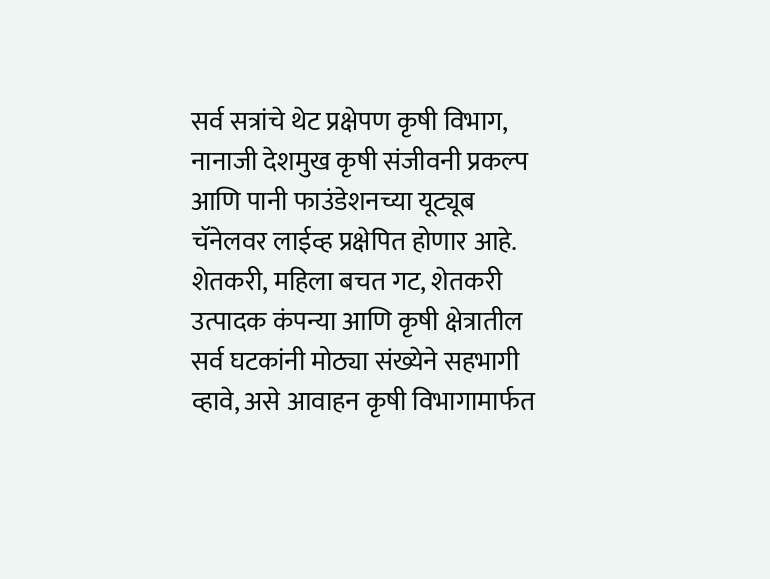सर्व सत्रांचे थेट प्रक्षेपण कृषी विभाग, नानाजी देशमुख कृषी संजीवनी प्रकल्प आणि पानी फाउंडेशनच्या यूट्यूब चॅनेलवर लाईव्ह प्रक्षेपित होणार आहे.
शेतकरी, महिला बचत गट, शेतकरी उत्पादक कंपन्या आणि कृषी क्षेत्रातील सर्व घटकांनी मोठ्या संख्येने सहभागी व्हावे, असे आवाहन कृषी विभागामार्फत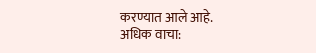करण्यात आले आहे.
अधिक वाचा: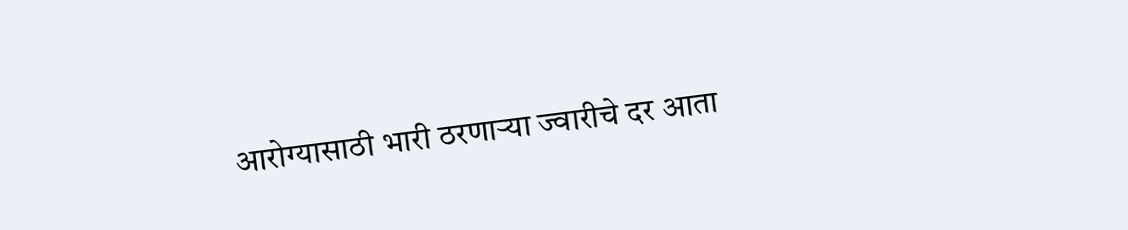आरोग्यासाठी भारी ठरणाऱ्या ज्वारीचे दर आता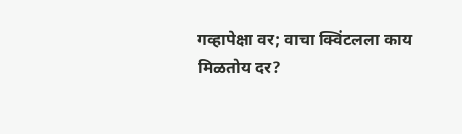गव्हापेक्षा वर; वाचा क्विंटलला काय मिळतोय दर?